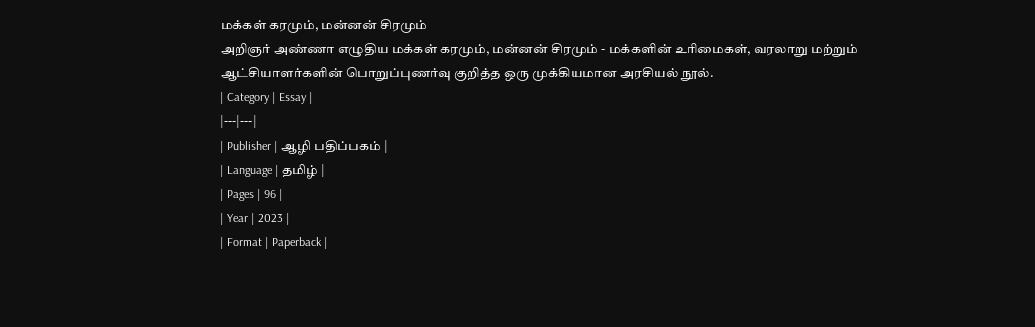மக்கள் கரமும், மன்னன் சிரமும்
அறிஞர் அண்ணா எழுதிய மக்கள் கரமும், மன்னன் சிரமும் - மக்களின் உரிமைகள், வரலாறு மற்றும் ஆட்சியாளர்களின் பொறுப்புணர்வு குறித்த ஒரு முக்கியமான அரசியல் நூல்.
| Category | Essay |
|---|---|
| Publisher | ஆழி பதிப்பகம் |
| Language | தமிழ் |
| Pages | 96 |
| Year | 2023 |
| Format | Paperback |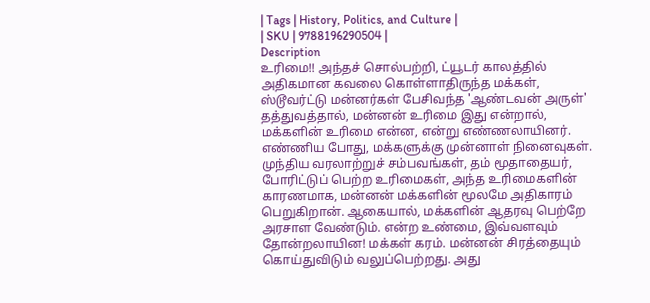| Tags | History, Politics, and Culture |
| SKU | 9788196290504 |
Description
உரிமை!! அந்தச் சொல்பற்றி, ட்யூடர் காலத்தில் அதிகமான கவலை கொள்ளாதிருந்த மக்கள், ஸ்டூவர்ட்டு மன்னர்கள் பேசிவந்த 'ஆண்டவன் அருள்' தத்துவத்தால், மன்னன் உரிமை இது என்றால், மக்களின் உரிமை என்ன, என்று எண்ணலாயினர். எண்ணிய போது, மக்களுக்கு முன்னாள் நினைவுகள். முந்திய வரலாற்றுச் சம்பவங்கள், தம் மூதாதையர், போரிட்டுப் பெற்ற உரிமைகள், அந்த உரிமைகளின் காரணமாக, மன்னன் மக்களின் மூலமே அதிகாரம் பெறுகிறான். ஆகையால், மக்களின் ஆதரவு பெற்றே அரசாள வேண்டும். என்ற உண்மை, இவ்வளவும் தோன்றலாயின! மக்கள் கரம். மன்னன் சிரத்தையும் கொய்துவிடும் வலுப்பெற்றது. அது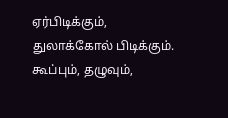ஏர்பிடிக்கும், துலாக்கோல் பிடிக்கும். கூப்பும், தழுவும்,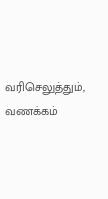வரிசெலுத்தும், வணக்கம்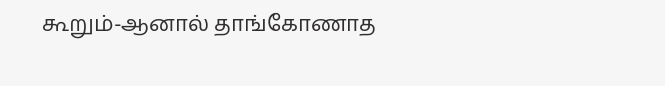கூறும்-ஆனால் தாங்கோணாத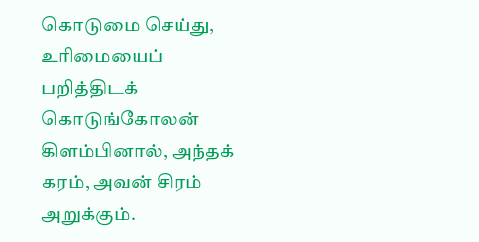கொடுமை செய்து, உரிமையைப் பறித்திடக் கொடுங்கோலன் கிளம்பினால், அந்தக் கரம், அவன் சிரம் அறுக்கும்.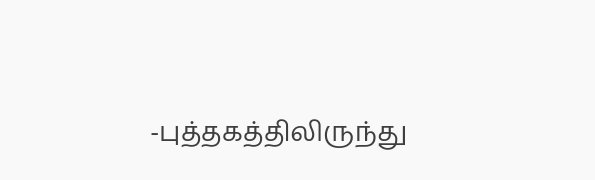-புத்தகத்திலிருந்து